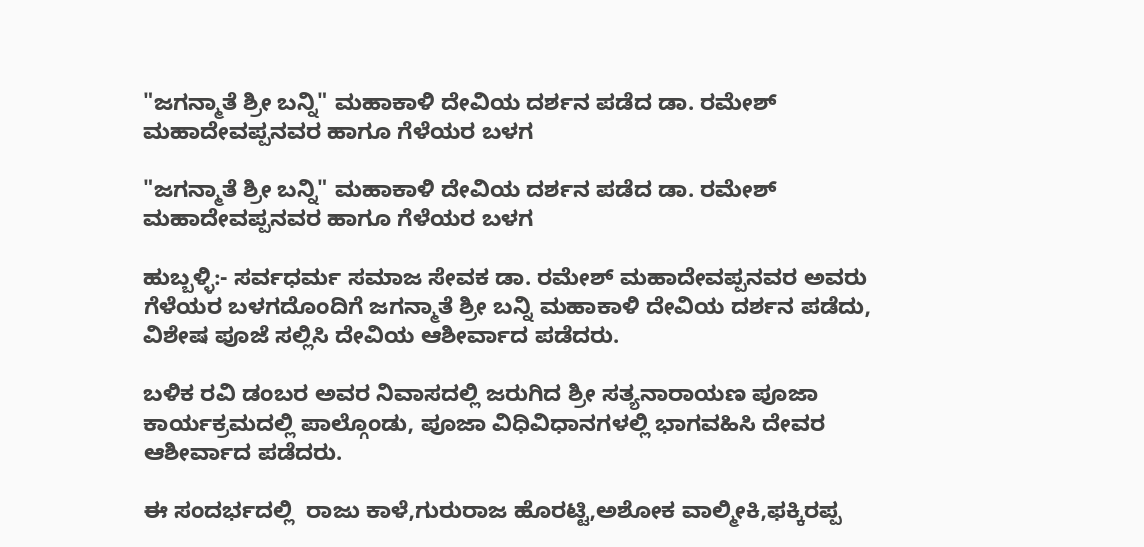"ಜಗನ್ಮಾತೆ ಶ್ರೀ ಬನ್ನಿ" ಮಹಾಕಾಳಿ ದೇವಿಯ ದರ್ಶನ ಪಡೆದ ಡಾ. ರಮೇಶ್ ಮಹಾದೇವಪ್ಪನವರ ಹಾಗೂ ಗೆಳೆಯರ ಬಳಗ

"ಜಗನ್ಮಾತೆ ಶ್ರೀ ಬನ್ನಿ" ಮಹಾಕಾಳಿ ದೇವಿಯ ದರ್ಶನ ಪಡೆದ ಡಾ. ರಮೇಶ್ ಮಹಾದೇವಪ್ಪನವರ ಹಾಗೂ ಗೆಳೆಯರ ಬಳಗ

ಹುಬ್ಬಳ್ಳಿ:- ಸರ್ವಧರ್ಮ ಸಮಾಜ ಸೇವಕ ಡಾ. ರಮೇಶ್ ಮಹಾದೇವಪ್ಪನವರ ಅವರು ಗೆಳೆಯರ ಬಳಗದೊಂದಿಗೆ ಜಗನ್ಮಾತೆ ಶ್ರೀ ಬನ್ನಿ ಮಹಾಕಾಳಿ ದೇವಿಯ ದರ್ಶನ ಪಡೆದು, ವಿಶೇಷ ಪೂಜೆ ಸಲ್ಲಿಸಿ ದೇವಿಯ ಆಶೀರ್ವಾದ ಪಡೆದರು.

ಬಳಿಕ ರವಿ ಡಂಬರ ಅವರ ನಿವಾಸದಲ್ಲಿ ಜರುಗಿದ ಶ್ರೀ ಸತ್ಯನಾರಾಯಣ ಪೂಜಾ ಕಾರ್ಯಕ್ರಮದಲ್ಲಿ ಪಾಲ್ಗೊಂಡು, ಪೂಜಾ ವಿಧಿವಿಧಾನಗಳಲ್ಲಿ ಭಾಗವಹಿಸಿ ದೇವರ ಆಶೀರ್ವಾದ ಪಡೆದರು.

ಈ ಸಂದರ್ಭದಲ್ಲಿ  ರಾಜು ಕಾಳೆ,ಗುರುರಾಜ ಹೊರಟ್ಟಿ,ಅಶೋಕ ವಾಲ್ಮೀಕಿ,ಫಕ್ಕಿರಪ್ಪ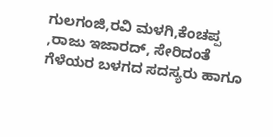ಗುಲಗಂಜಿ,ರವಿ ಮಳಗಿ,ಕೆಂಚಪ್ಪ ,ರಾಜು ಇಜಾರದ್, ಸೇರಿದಂತೆ
ಗೆಳೆಯರ ಬಳಗದ ಸದಸ್ಯರು ಹಾಗೂ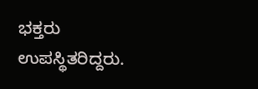ಭಕ್ತರು ಉಪಸ್ಥಿತರಿದ್ದರು.